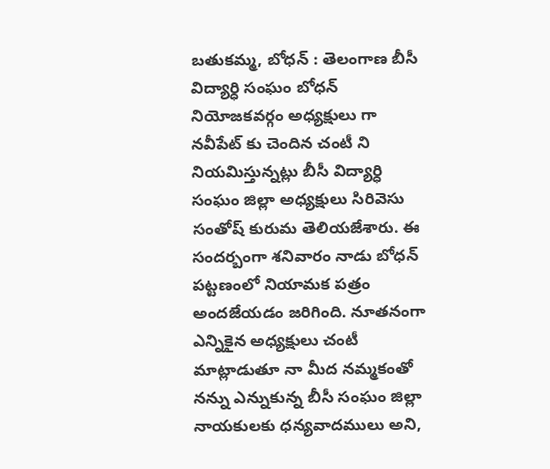బతుకమ్మ, బోధన్ : తెలంగాణ బీసీ విద్యార్ధి సంఘం బోధన్ నియోజకవర్గం అధ్యక్షులు గా నవీపేట్ కు చెందిన చంటీ ని నియమిస్తున్నట్లు బీసీ విద్యార్ధి సంఘం జిల్లా అధ్యక్షులు సిరివెసు సంతోష్ కురుమ తెలియజేశారు. ఈ సందర్బంగా శనివారం నాడు బోధన్ పట్టణంలో నియామక పత్రం అందజేయడం జరిగింది. నూతనంగా ఎన్నికైన అధ్యక్షులు చంటీ మాట్లాడుతూ నా మీద నమ్మకంతో నన్ను ఎన్నుకున్న బీసీ సంఘం జిల్లా నాయకులకు ధన్యవాదములు అని,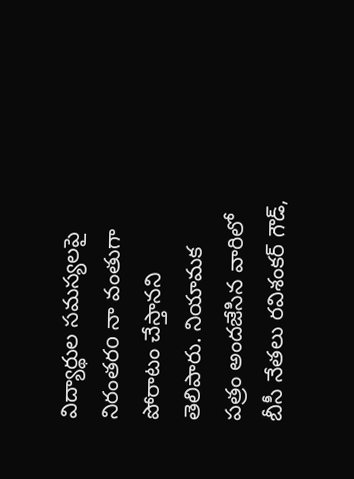విద్యార్థుల సమస్యలపై నిరంతరo నా వంతుగా పోరాటం చేస్తానని తెలిపారు. నియామక పత్రం అందజేసిన వారిలో బీసీ నేతలు రవిశంకర్ గౌడ్,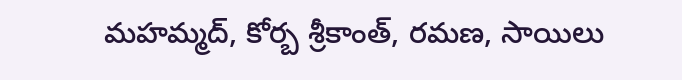మహమ్మద్, కోర్బ శ్రీకాంత్, రమణ, సాయిలు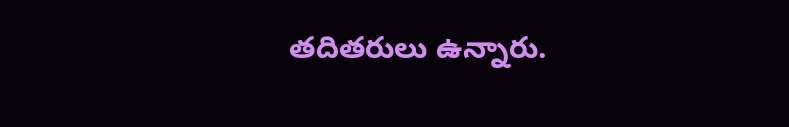తదితరులు ఉన్నారు.